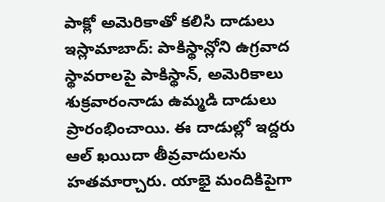పాక్లో అమెరికాతో కలిసి దాడులు
ఇస్లామాబాద్: పాకిస్థాన్లోని ఉగ్రవాద స్థావరాలపై పాకిస్థాన్, అమెరికాలు శుక్రవారంనాడు ఉమ్మడి దాడులు ప్రారంభించాయి. ఈ దాడుల్లో ఇద్దరు ఆల్ ఖయిదా తీవ్రవాదులను హతమార్చారు. యాభై మందికిపైగా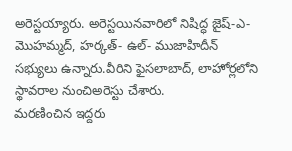అరెస్టయ్యారు. అరెస్టయినవారిలో నిషిద్ధ జైష్-ఎ- మొహమ్మద్, హర్కత్- ఉల్- ముజాహిదీన్ సభ్యులు ఉన్నారు.వీరిని ఫైసలాబాద్, లాహోర్లలోని స్థావరాల నుంచిఅరెస్టు చేశారు.
మరణించిన ఇద్దరు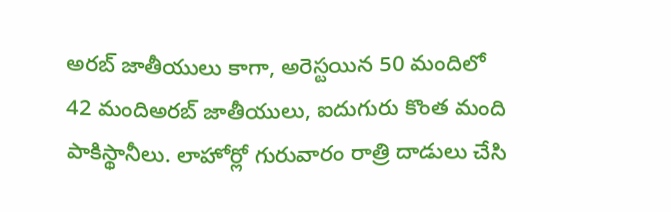అరబ్ జాతీయులు కాగా, అరెస్టయిన 50 మందిలో 42 మందిఅరబ్ జాతీయులు, ఐదుగురు కొంత మంది పాకిస్థానీలు. లాహోర్లో గురువారం రాత్రి దాడులు చేసి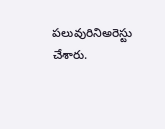పలువురినిఅరెస్టు చేశారు.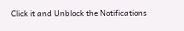Click it and Unblock the Notifications